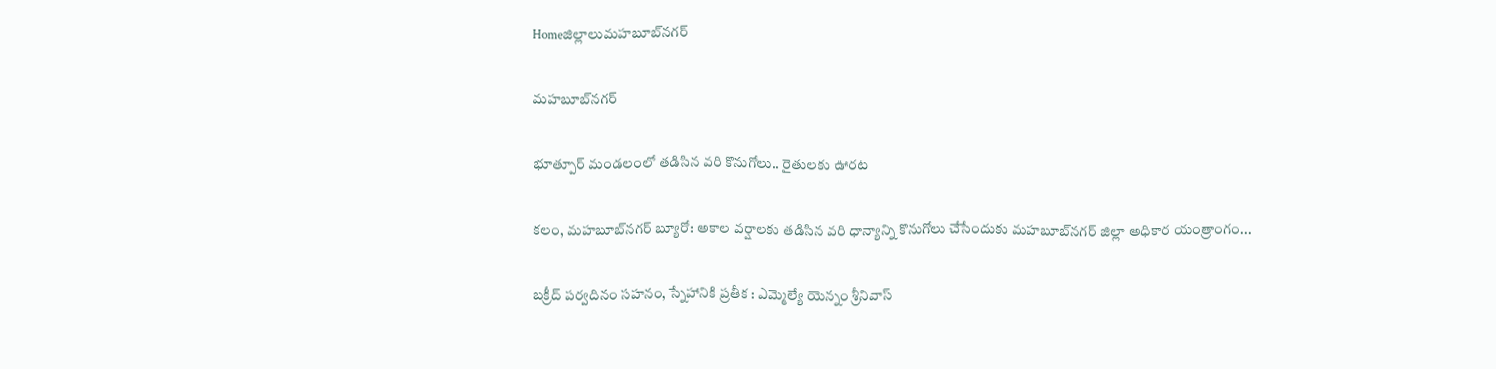Homeజిల్లాలుమహబూబ్‌నగర్

మహబూబ్‌నగర్

భూత్పూర్ మండలంలో తడిసిన వరి కొనుగోలు.. రైతులకు ఊరట

కలం, మహబూబ్‌నగర్ బ్యూరో: అకాల వర్షాలకు తడిసిన వరి ధాన్యాన్ని కొనుగోలు చేసేందుకు మహబూబ్‌నగర్ జిల్లా అధికార యంత్రాంగం...

బక్రీద్ పర్వదినం సహనం, స్నేహానికి ప్రతీక : ఎమ్మెల్యే యెన్నం శ్రీనివాస్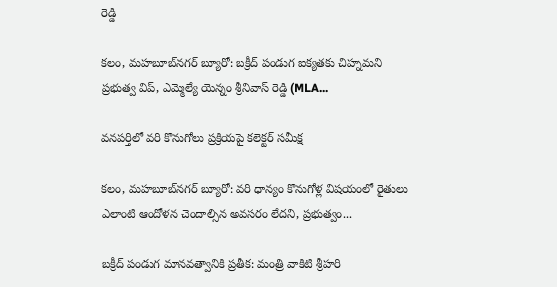రెడ్డి

కలం, మహబూబ్‌నగర్ బ్యూరో: బక్రీద్ పండుగ ఐక్యతకు చిహ్నమని ప్రభుత్వ విప్, ఎమ్మెల్యే యెన్నం శ్రీనివాస్ రెడ్డి (MLA...

వనపర్తిలో వరి కొనుగోలు ప్రక్రియపై కలెక్టర్ సమీక్ష

కలం, మహబూబ్‌నగర్ బ్యూరో: వరి ధాన్యం కొనుగోళ్ల విషయంలో రైతులు ఎలాంటి ఆందోళన చెందాల్సిన అవసరం లేదని, ప్రభుత్వం...

బక్రీద్ పండుగ మానవత్వానికి ప్రతీక: మంత్రి వాకిటి శ్రీహరి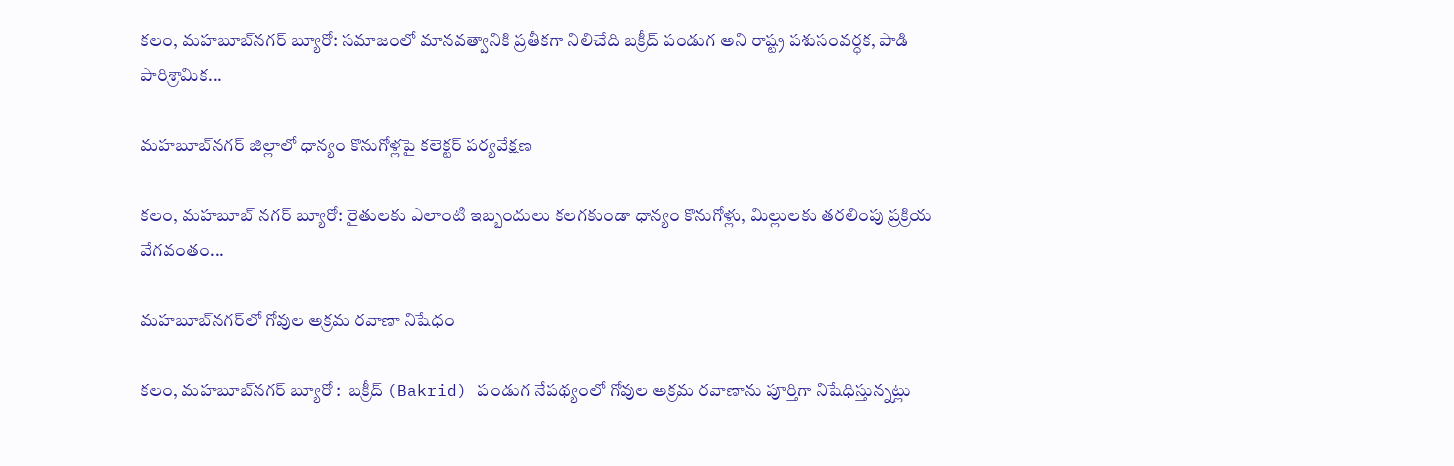కలం, మహబూబ్‌నగర్ బ్యూరో: సమాజంలో మానవత్వానికి ప్రతీకగా నిలిచేది బక్రీద్ పండుగ అని రాష్ట్ర పశుసంవర్ధక, పాడి పారిశ్రామిక...

మహబూబ్‌నగర్ జిల్లాలో ధాన్యం కొనుగోళ్లపై కలెక్టర్ పర్యవేక్షణ

కలం, మహబూబ్ నగర్ బ్యూరో: రైతులకు ఎలాంటి ఇబ్బందులు కలగకుండా ధాన్యం కొనుగోళ్లు, మిల్లులకు తరలింపు ప్రక్రియ వేగవంతం...

మహబూబ్‌నగర్‌లో గోవుల అక్రమ రవాణా నిషేధం

కలం, మహబూబ్‌నగర్ బ్యూరో :  బక్రీద్ (Bakrid) పండుగ నేపథ్యంలో గోవుల అక్రమ రవాణాను పూర్తిగా నిషేధిస్తున్నట్లు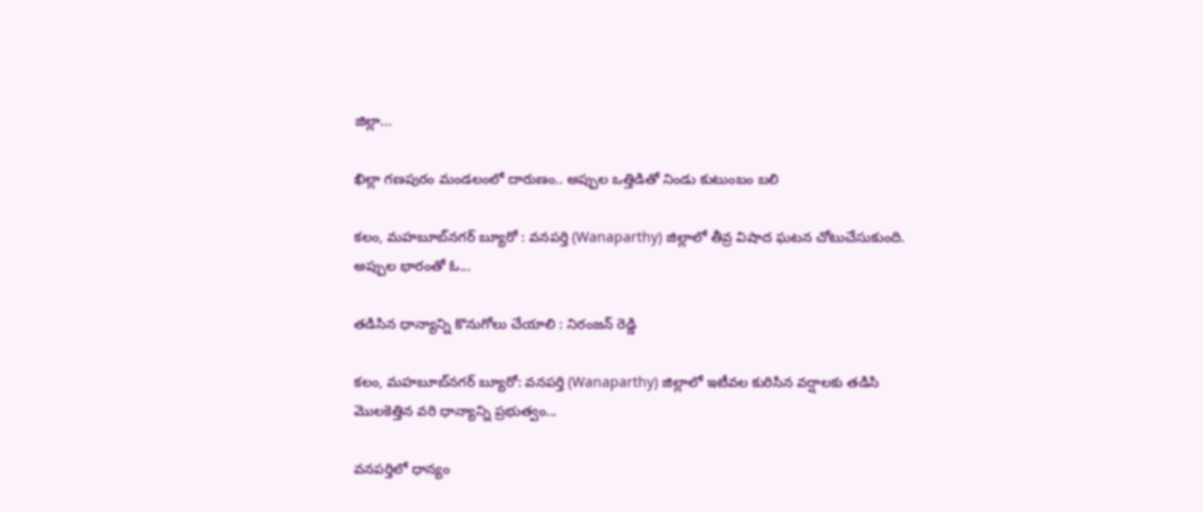జిల్లా...

ఖిల్లా గణపురం మండలంలో దారుణం.. అప్పుల ఒత్తిడితో నిండు కుటుంబం బలి

కలం, మహబూబ్‌నగర్ బ్యూరో : వనపర్తి (Wanaparthy) జిల్లాలో తీవ్ర విషాద ఘటన చోటుచేసుకుంది. అప్పుల భారంతో ఓ...

తడిసిన ధాన్యాన్ని కొనుగోలు చేయాలి : నిరంజన్ రెడ్డి

కలం, మహబూబ్‌నగర్ బ్యూరో: వనపర్తి (Wanaparthy) జిల్లాలో ఇటీవల కురిసిన వర్షాలకు తడిసి మొలకెత్తిన వరి ధాన్యాన్ని ప్రభుత్వం...

వనపర్తిలో ధాన్యం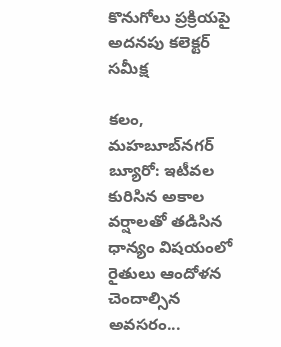కొనుగోలు ప్రక్రియపై అదనపు కలెక్టర్ సమీక్ష

కలం, మహబూబ్‌నగర్ బ్యూరో: ఇటీవల కురిసిన అకాల వర్షాలతో తడిసిన ధాన్యం విషయంలో రైతులు ఆందోళన చెందాల్సిన అవసరం...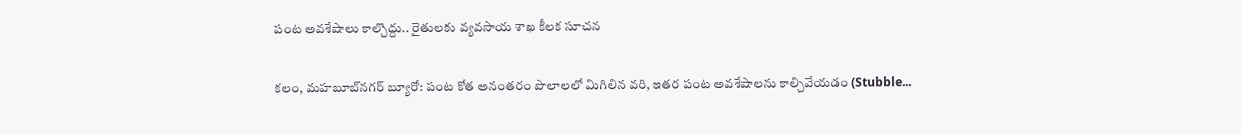పంట అవశేషాలు కాల్చొద్దు.. రైతులకు వ్యవసాయ శాఖ కీలక సూచన

కలం, మహబూబ్‌నగర్ బ్యూరో: పంట కోత అనంతరం పొలాలలో మిగిలిన వరి, ఇతర పంట అవశేషాలను కాల్చివేయడం (Stubble...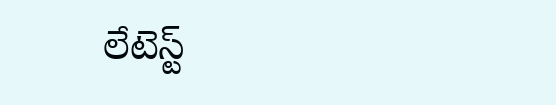లేటెస్ట్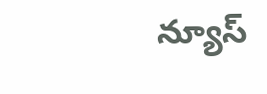న్యూస్‌